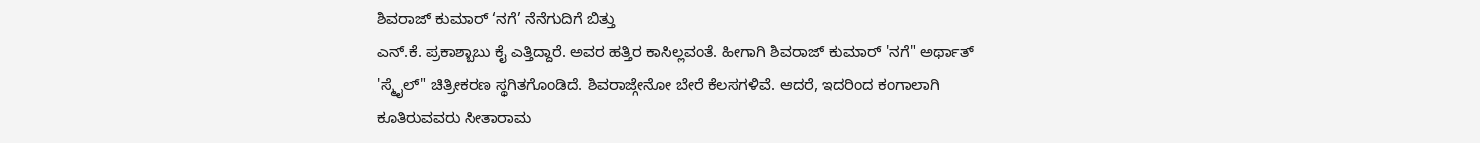ಶಿವರಾಜ್ ಕುಮಾರ್ ‘ನಗೆ’ ನೆನೆಗುದಿಗೆ ಬಿತ್ತು
ಎನ್.ಕೆ. ಪ್ರಕಾಶ್ಬಾಬು ಕೈ ಎತ್ತಿದ್ದಾರೆ. ಅವರ ಹತ್ತಿರ ಕಾಸಿಲ್ಲವಂತೆ. ಹೀಗಾಗಿ ಶಿವರಾಜ್ ಕುಮಾರ್ 'ನಗೆ" ಅರ್ಥಾತ್ 'ಸ್ಮೈಲ್" ಚಿತ್ರೀಕರಣ ಸ್ಥಗಿತಗೊಂಡಿದೆ. ಶಿವರಾಜ್ಗೇನೋ ಬೇರೆ ಕೆಲಸಗಳಿವೆ. ಆದರೆ, ಇದರಿಂದ ಕಂಗಾಲಾಗಿ ಕೂತಿರುವವರು ಸೀತಾರಾಮ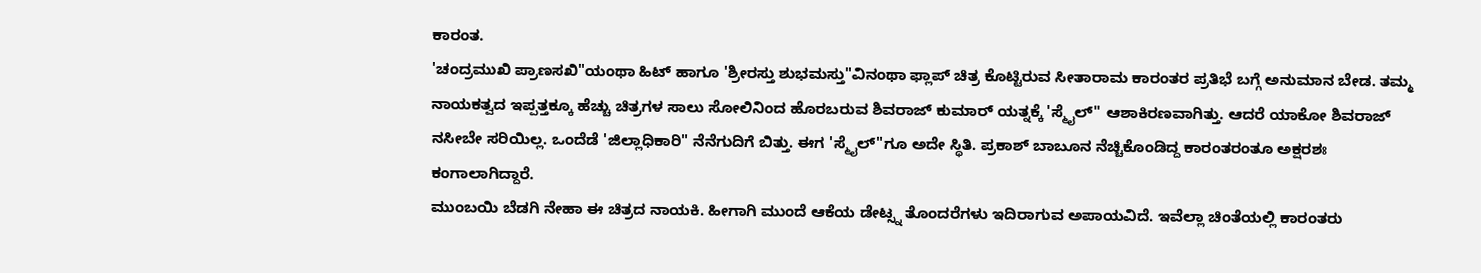ಕಾರಂತ.
'ಚಂದ್ರಮುಖಿ ಪ್ರಾಣಸಖಿ"ಯಂಥಾ ಹಿಟ್ ಹಾಗೂ 'ಶ್ರೀರಸ್ತು ಶುಭಮಸ್ತು"ವಿನಂಥಾ ಫ್ಲಾಪ್ ಚಿತ್ರ ಕೊಟ್ಟಿರುವ ಸೀತಾರಾಮ ಕಾರಂತರ ಪ್ರತಿಭೆ ಬಗ್ಗೆ ಅನುಮಾನ ಬೇಡ. ತಮ್ಮ ನಾಯಕತ್ವದ ಇಪ್ಪತ್ತಕ್ಕೂ ಹೆಚ್ಚು ಚಿತ್ರಗಳ ಸಾಲು ಸೋಲಿನಿಂದ ಹೊರಬರುವ ಶಿವರಾಜ್ ಕುಮಾರ್ ಯತ್ನಕ್ಕೆ 'ಸ್ಮೈಲ್" ಆಶಾಕಿರಣವಾಗಿತ್ತು. ಆದರೆ ಯಾಕೋ ಶಿವರಾಜ್ ನಸೀಬೇ ಸರಿಯಿಲ್ಲ. ಒಂದೆಡೆ 'ಜಿಲ್ಲಾಧಿಕಾರಿ" ನೆನೆಗುದಿಗೆ ಬಿತ್ತು. ಈಗ 'ಸ್ಮೈಲ್"ಗೂ ಅದೇ ಸ್ಥಿತಿ. ಪ್ರಕಾಶ್ ಬಾಬೂನ ನೆಚ್ಚಿಕೊಂಡಿದ್ದ ಕಾರಂತರಂತೂ ಅಕ್ಷರಶಃ ಕಂಗಾಲಾಗಿದ್ದಾರೆ.
ಮುಂಬಯಿ ಬೆಡಗಿ ನೇಹಾ ಈ ಚಿತ್ರದ ನಾಯಕಿ. ಹೀಗಾಗಿ ಮುಂದೆ ಆಕೆಯ ಡೇಟ್ಸ್ನ ತೊಂದರೆಗಳು ಇದಿರಾಗುವ ಅಪಾಯವಿದೆ. ಇವೆಲ್ಲಾ ಚಿಂತೆಯಲ್ಲಿ ಕಾರಂತರು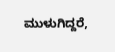ಮುಳುಗಿದ್ದರೆ,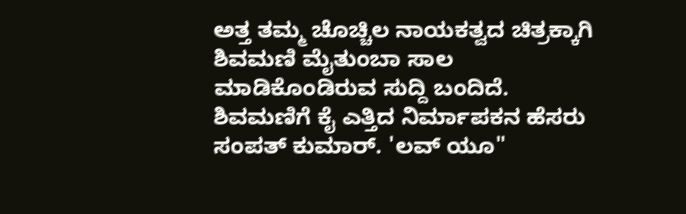ಅತ್ತ ತಮ್ಮ ಚೊಚ್ಚಿಲ ನಾಯಕತ್ವದ ಚಿತ್ರಕ್ಕಾಗಿ ಶಿವಮಣಿ ಮೈತುಂಬಾ ಸಾಲ ಮಾಡಿಕೊಂಡಿರುವ ಸುದ್ದಿ ಬಂದಿದೆ. ಶಿವಮಣಿಗೆ ಕೈ ಎತ್ತಿದ ನಿರ್ಮಾಪಕನ ಹೆಸರು ಸಂಪತ್ ಕುಮಾರ್. 'ಲವ್ ಯೂ"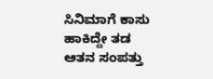ಸಿನಿಮಾಗೆ ಕಾಸು ಹಾಕಿದ್ದೇ ತಡ ಆತನ ಸಂಪತ್ತು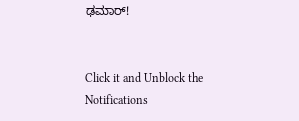ಢಮಾರ್!


Click it and Unblock the Notifications